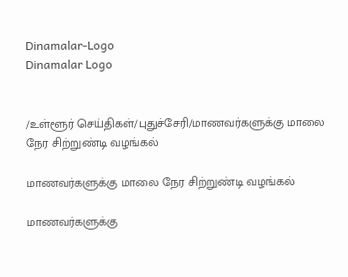Dinamalar-Logo
Dinamalar Logo


/உள்ளூர் செய்திகள்/புதுச்சேரி/மாணவர்களுக்கு மாலை நேர சிற்றுண்டி வழங்கல்

மாணவர்களுக்கு மாலை நேர சிற்றுண்டி வழங்கல்

மாணவர்களுக்கு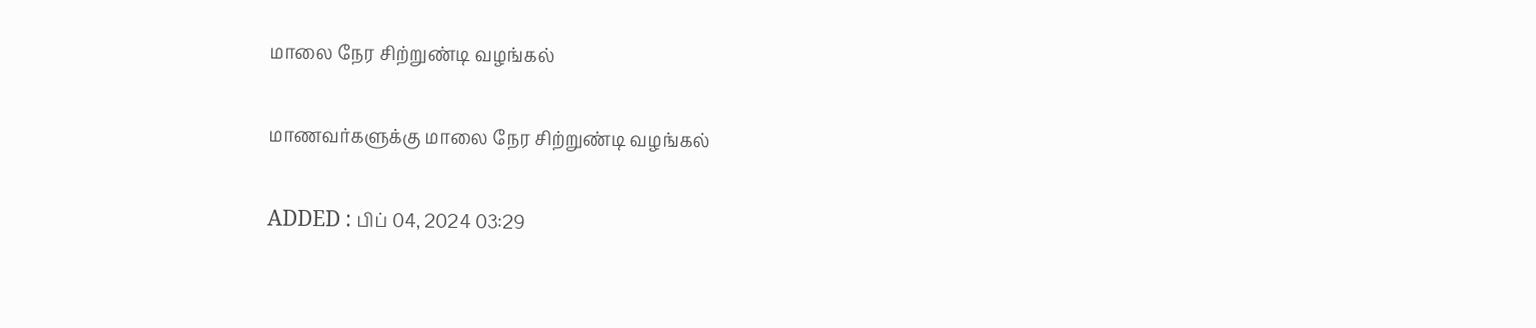மாலை நேர சிற்றுண்டி வழங்கல்

மாணவர்களுக்கு மாலை நேர சிற்றுண்டி வழங்கல்

ADDED : பிப் 04, 2024 03:29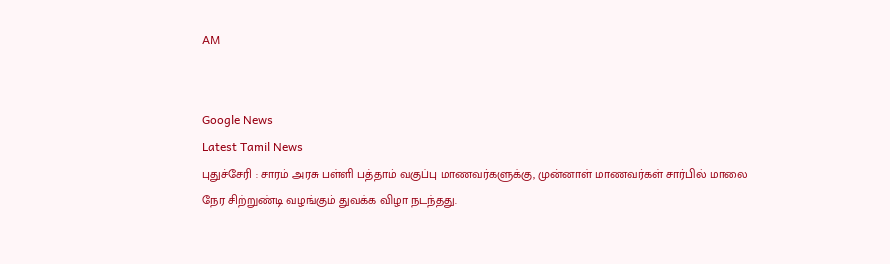AM


Google News
Latest Tamil News
புதுச்சேரி : சாரம் அரசு பள்ளி பத்தாம் வகுப்பு மாணவர்களுக்கு, முன்னாள் மாணவர்கள் சார்பில் மாலை நேர சிற்றுண்டி வழங்கும் துவக்க விழா நடந்தது.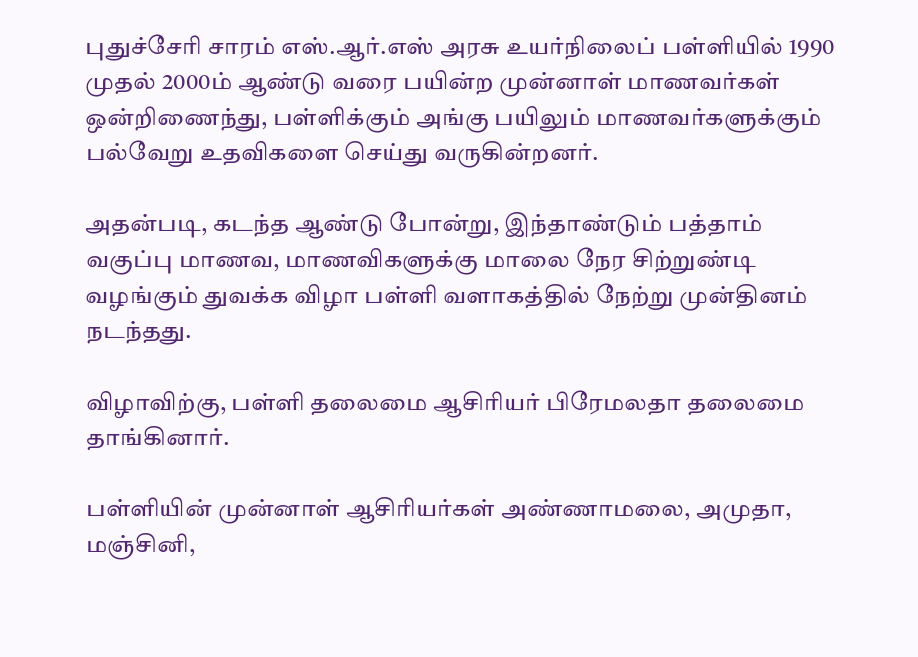புதுச்சேரி சாரம் எஸ்.ஆர்.எஸ் அரசு உயர்நிலைப் பள்ளியில் 1990 முதல் 2000ம் ஆண்டு வரை பயின்ற முன்னாள் மாணவர்கள் ஒன்றிணைந்து, பள்ளிக்கும் அங்கு பயிலும் மாணவர்களுக்கும் பல்வேறு உதவிகளை செய்து வருகின்றனர்.

அதன்படி, கடந்த ஆண்டு போன்று, இந்தாண்டும் பத்தாம் வகுப்பு மாணவ, மாணவிகளுக்கு மாலை நேர சிற்றுண்டி வழங்கும் துவக்க விழா பள்ளி வளாகத்தில் நேற்று முன்தினம் நடந்தது.

விழாவிற்கு, பள்ளி தலைமை ஆசிரியர் பிரேமலதா தலைமை தாங்கினார்.

பள்ளியின் முன்னாள் ஆசிரியர்கள் அண்ணாமலை, அமுதா, மஞ்சினி,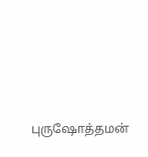புருஷோத்தமன்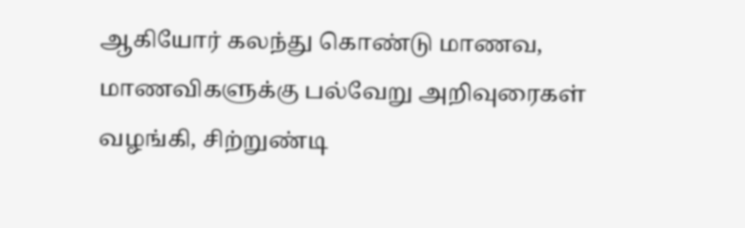ஆகியோர் கலந்து கொண்டு மாணவ, மாணவிகளுக்கு பல்வேறு அறிவுரைகள் வழங்கி, சிற்றுண்டி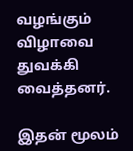வழங்கும் விழாவை துவக்கி வைத்தனர்.

இதன் மூலம்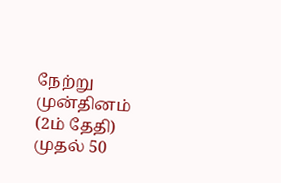நேற்று முன்தினம் (2ம் தேதி) முதல் 50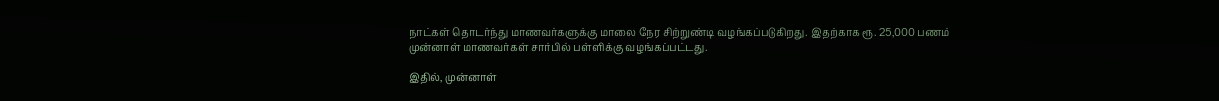நாட்கள் தொடர்ந்து மாணவர்களுக்கு மாலை நேர சிற்றுண்டி வழங்கப்படுகிறது. இதற்காக ரூ. 25,000 பணம் முன்னாள் மாணவர்கள் சார்பில் பள்ளிக்கு வழங்கப்பட்டது.

இதில், முன்னாள்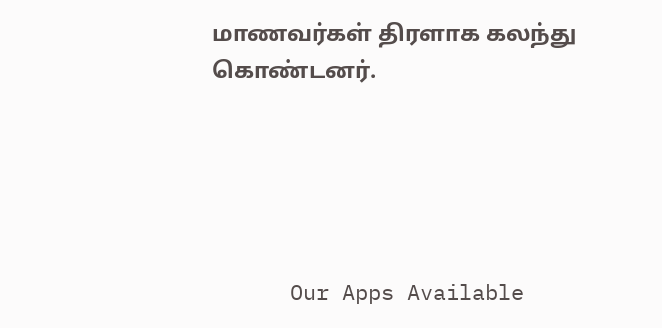மாணவர்கள் திரளாக கலந்து கொண்டனர்.





      Our Apps Available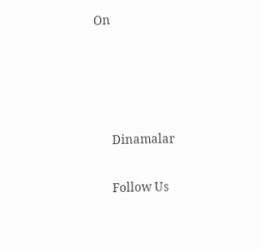On




      Dinamalar

      Follow Us